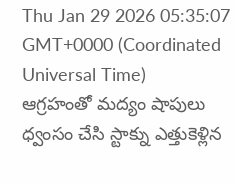Thu Jan 29 2026 05:35:07 GMT+0000 (Coordinated Universal Time)
ఆగ్రహంతో మద్యం షాపులు ధ్వంసం చేసి స్టాక్ను ఎత్తుకెళ్లిన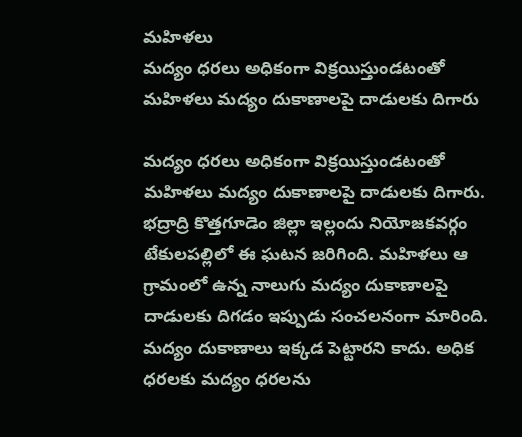మహిళలు
మద్యం ధరలు అధికంగా విక్రయిస్తుండటంతో మహిళలు మద్యం దుకాణాలపై దాడులకు దిగారు

మద్యం ధరలు అధికంగా విక్రయిస్తుండటంతో మహిళలు మద్యం దుకాణాలపై దాడులకు దిగారు. భద్రాద్రి కొత్తగూడెం జిల్లా ఇల్లందు నియోజకవర్గం టేకులపల్లిలో ఈ ఘటన జరిగింది. మహిళలు ఆ గ్రామంలో ఉన్న నాలుగు మద్యం దుకాణాలపై దాడులకు దిగడం ఇప్పుడు సంచలనంగా మారింది. మద్యం దుకాణాలు ఇక్కడ పెట్టారని కాదు. అధిక ధరలకు మద్యం ధరలను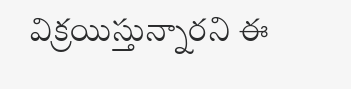విక్రయిస్తున్నారని ఈ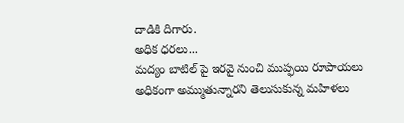దాడికి దిగారు.
అధిక ధరలు...
మద్యం బాటిల్ పై ఇరవై నుంచి ముప్ఫయి రూపాయలు అధికంగా అమ్ముతున్నారని తెలుసుకున్న మహిళలు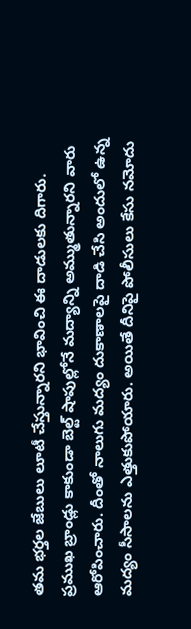తమ భర్తల జేబులు లూటీ చేస్తున్నారని భావించి ఈ దాడులకు దిగారు. ప్రముఖ బ్రాండ్లు కాకుండా బెల్ట్ షాపుల్లోనే మద్యాన్ని అమ్ముతున్నారని వారు ఆరోపించారు. దీంతో నాలుగు మద్యం దుకాణాలపై దాడి చేసి అందులో ఉన్న మద్యం సీసాలను ఎత్తుకుపోయారు. అయితే దీనిపై పోలీసులు కేసు నమోదు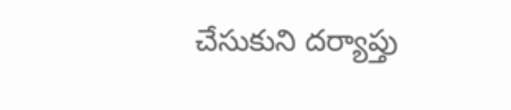చేసుకుని దర్యాప్తు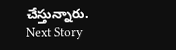చేస్తున్నారు.
Next Story